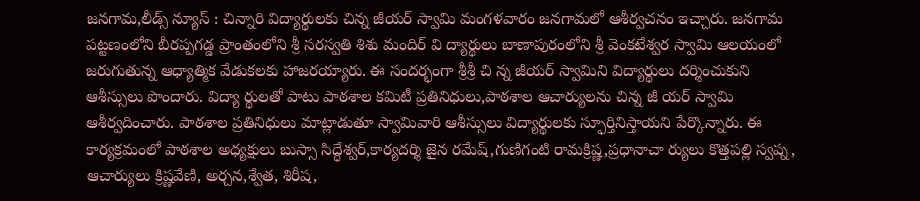జనగామ,లీడ్స్ న్యూస్ : చిన్నారి విద్యార్థులకు చిన్న జీయర్ స్వామి మంగళవారం జనగామలో ఆశీర్వచనం ఇచ్చారు. జనగామ పట్టణంలోని బీరప్పగడ్డ ప్రాంతంలోని శ్రీ సరస్వతి శిశు మందిర్ వి ద్యార్థులు బాణాపురంలోని శ్రీ వెంకటేశ్వర స్వామి ఆలయంలో జరుగుతున్న ఆధ్యాత్మిక వేడుకలకు హాజరయ్యారు. ఈ సందర్భంగా శ్రీశ్రీ చి న్న జీయర్ స్వామిని విద్యార్థులు దర్శించుకుని ఆశీస్సులు పొందారు. విద్యా ర్థులతో పాటు పాఠశాల కమిటీ ప్రతినిధులు,పాఠశాల ఆచార్యులను చిన్న జీ యర్ స్వామి ఆశీర్వదించారు. పాఠశాల ప్రతినిధులు మాట్లాడుతూ స్వామివారి ఆశీస్సులు విద్యార్థులకు స్ఫూర్తినిస్తాయని పేర్కొన్నారు. ఈ కార్యక్రమంలో పాఠశాల అధ్యక్షులు బుస్సా సిద్ధేశ్వర్,కార్యదర్శి జైన రమేష్,గుణిగంటి రామక్రిష్ణ,ప్రధానాచా ర్యులు కొత్తపల్లి స్వప్న, ఆచార్యులు క్రిష్ణవేణి, అర్చన,శ్వేత, శిరీష,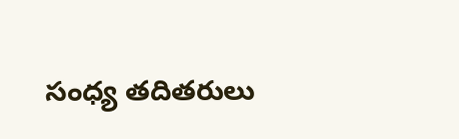సంధ్య తదితరులు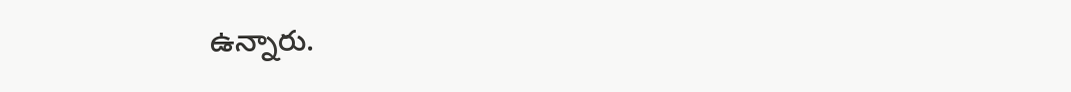ఉన్నారు.